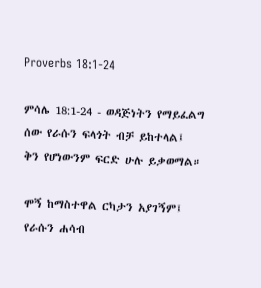Proverbs 18:1-24

ምሳሌ 18:1-24 - ወዳጅነትን የማይፈልግ ሰው የራሱን ፍላጎት ብቻ ይከተላል፤
ቅን የሆነውንም ፍርድ ሁሉ ይቃወማል።

ሞኝ ከማስተዋል ርካታን አያገኝም፤
የራሱን ሐሳብ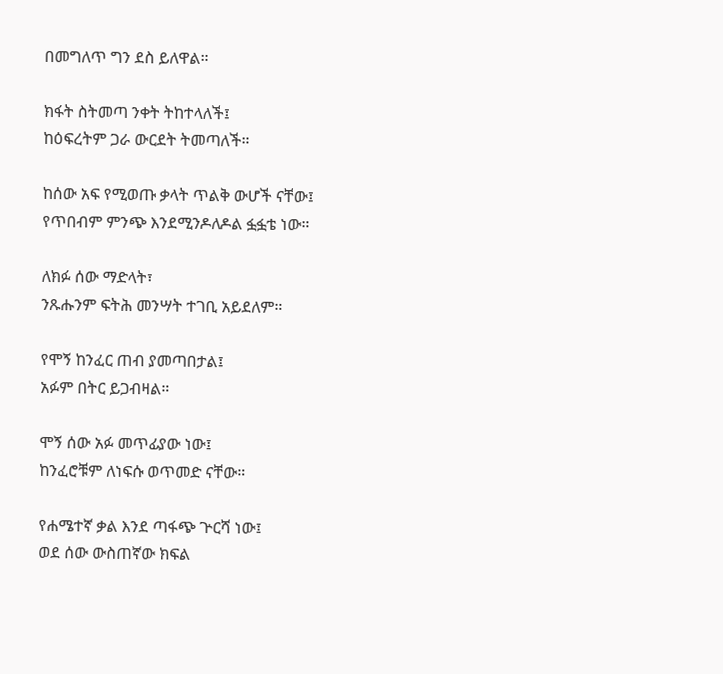በመግለጥ ግን ደስ ይለዋል።

ክፋት ስትመጣ ንቀት ትከተላለች፤
ከዕፍረትም ጋራ ውርደት ትመጣለች።

ከሰው አፍ የሚወጡ ቃላት ጥልቅ ውሆች ናቸው፤
የጥበብም ምንጭ እንደሚንዶለዶል ፏፏቴ ነው።

ለክፉ ሰው ማድላት፣
ንጹሑንም ፍትሕ መንሣት ተገቢ አይደለም።

የሞኝ ከንፈር ጠብ ያመጣበታል፤
አፉም በትር ይጋብዛል።

ሞኝ ሰው አፉ መጥፊያው ነው፤
ከንፈሮቹም ለነፍሱ ወጥመድ ናቸው።

የሐሜተኛ ቃል እንደ ጣፋጭ ጕርሻ ነው፤
ወደ ሰው ውስጠኛው ክፍል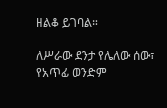ዘልቆ ይገባል።

ለሥራው ደንታ የሌለው ሰው፣
የአጥፊ ወንድም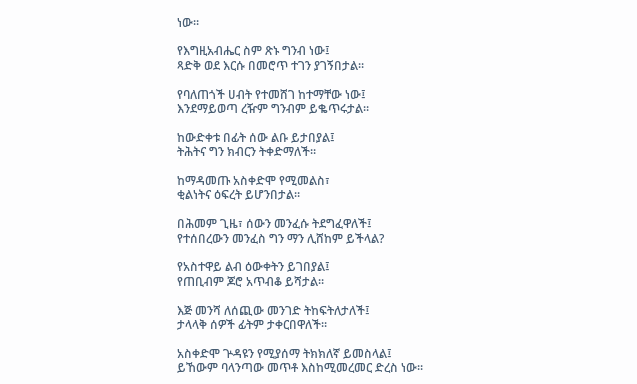ነው።

የእግዚአብሔር ስም ጽኑ ግንብ ነው፤
ጻድቅ ወደ እርሱ በመሮጥ ተገን ያገኝበታል።

የባለጠጎች ሀብት የተመሸገ ከተማቸው ነው፤
እንደማይወጣ ረዥም ግንብም ይቈጥሩታል።

ከውድቀቱ በፊት ሰው ልቡ ይታበያል፤
ትሕትና ግን ክብርን ትቀድማለች።

ከማዳመጡ አስቀድሞ የሚመልስ፣
ቂልነትና ዕፍረት ይሆንበታል።

በሕመም ጊዜ፣ ሰውን መንፈሱ ትደግፈዋለች፤
የተሰበረውን መንፈስ ግን ማን ሊሸከም ይችላል?

የአስተዋይ ልብ ዕውቀትን ይገበያል፤
የጠቢብም ጆሮ አጥብቆ ይሻታል።

እጅ መንሻ ለሰጪው መንገድ ትከፍትለታለች፤
ታላላቅ ሰዎች ፊትም ታቀርበዋለች።

አስቀድሞ ጕዳዩን የሚያሰማ ትክክለኛ ይመስላል፤
ይኸውም ባላንጣው መጥቶ እስከሚመረመር ድረስ ነው።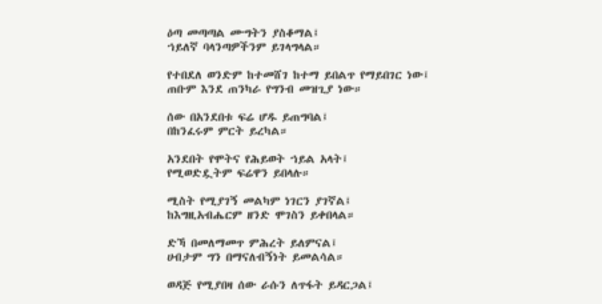ዕጣ መጣጣል ሙግትን ያስቆማል፤
ኀይለኛ ባላንጣዎችንም ይገላግላል።

የተበደለ ወንድም ከተመሸገ ከተማ ይበልጥ የማይበገር ነው፤
ጠቡም እንደ ጠንካራ የግንብ መዝጊያ ነው።

ሰው በአንደበቱ ፍሬ ሆዱ ይጠግባል፤
በከንፈሩም ምርት ይረካል።

አንደበት የሞትና የሕይወት ኀይል አላት፤
የሚወድዷትም ፍሬዋን ይበላሉ።

ሚስት የሚያገኝ መልካም ነገርን ያገኛል፤
ከእግዚአብሔርም ዘንድ ሞገስን ይቀበላል።

ድኻ በመለማመጥ ምሕረት ይለምናል፤
ሀብታም ግን በማናለብኝነት ይመልሳል።

ወዳጅ የሚያበዛ ሰው ራሱን ለጥፋት ይዳርጋል፤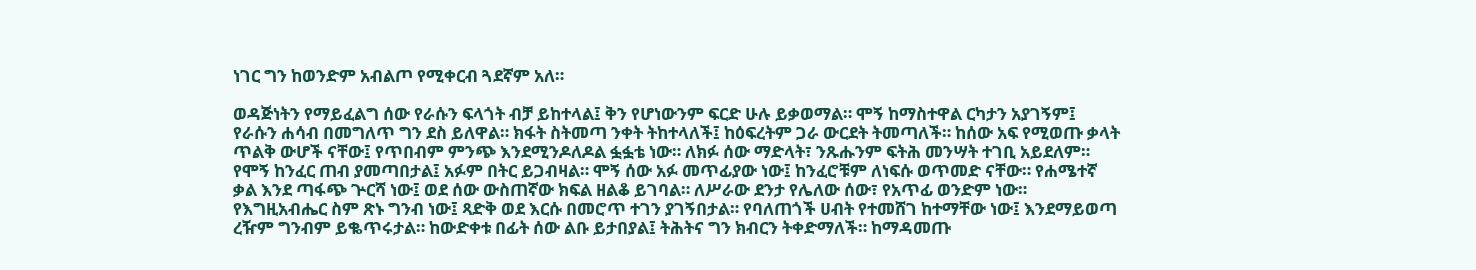ነገር ግን ከወንድም አብልጦ የሚቀርብ ጓደኛም አለ።

ወዳጅነትን የማይፈልግ ሰው የራሱን ፍላጎት ብቻ ይከተላል፤ ቅን የሆነውንም ፍርድ ሁሉ ይቃወማል። ሞኝ ከማስተዋል ርካታን አያገኝም፤ የራሱን ሐሳብ በመግለጥ ግን ደስ ይለዋል። ክፋት ስትመጣ ንቀት ትከተላለች፤ ከዕፍረትም ጋራ ውርደት ትመጣለች። ከሰው አፍ የሚወጡ ቃላት ጥልቅ ውሆች ናቸው፤ የጥበብም ምንጭ እንደሚንዶለዶል ፏፏቴ ነው። ለክፉ ሰው ማድላት፣ ንጹሑንም ፍትሕ መንሣት ተገቢ አይደለም። የሞኝ ከንፈር ጠብ ያመጣበታል፤ አፉም በትር ይጋብዛል። ሞኝ ሰው አፉ መጥፊያው ነው፤ ከንፈሮቹም ለነፍሱ ወጥመድ ናቸው። የሐሜተኛ ቃል እንደ ጣፋጭ ጕርሻ ነው፤ ወደ ሰው ውስጠኛው ክፍል ዘልቆ ይገባል። ለሥራው ደንታ የሌለው ሰው፣ የአጥፊ ወንድም ነው። የእግዚአብሔር ስም ጽኑ ግንብ ነው፤ ጻድቅ ወደ እርሱ በመሮጥ ተገን ያገኝበታል። የባለጠጎች ሀብት የተመሸገ ከተማቸው ነው፤ እንደማይወጣ ረዥም ግንብም ይቈጥሩታል። ከውድቀቱ በፊት ሰው ልቡ ይታበያል፤ ትሕትና ግን ክብርን ትቀድማለች። ከማዳመጡ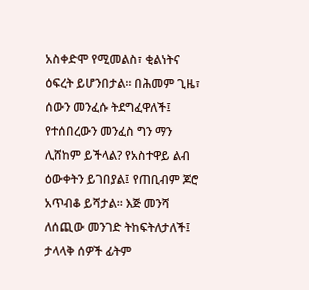አስቀድሞ የሚመልስ፣ ቂልነትና ዕፍረት ይሆንበታል። በሕመም ጊዜ፣ ሰውን መንፈሱ ትደግፈዋለች፤ የተሰበረውን መንፈስ ግን ማን ሊሸከም ይችላል? የአስተዋይ ልብ ዕውቀትን ይገበያል፤ የጠቢብም ጆሮ አጥብቆ ይሻታል። እጅ መንሻ ለሰጪው መንገድ ትከፍትለታለች፤ ታላላቅ ሰዎች ፊትም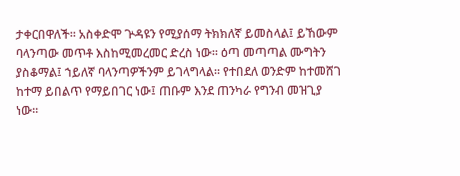ታቀርበዋለች። አስቀድሞ ጕዳዩን የሚያሰማ ትክክለኛ ይመስላል፤ ይኸውም ባላንጣው መጥቶ እስከሚመረመር ድረስ ነው። ዕጣ መጣጣል ሙግትን ያስቆማል፤ ኀይለኛ ባላንጣዎችንም ይገላግላል። የተበደለ ወንድም ከተመሸገ ከተማ ይበልጥ የማይበገር ነው፤ ጠቡም እንደ ጠንካራ የግንብ መዝጊያ ነው።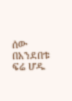ሰው በአንደበቱ ፍሬ ሆዱ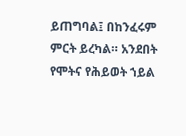ይጠግባል፤ በከንፈሩም ምርት ይረካል። አንደበት የሞትና የሕይወት ኀይል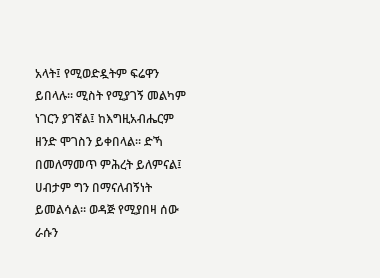አላት፤ የሚወድዷትም ፍሬዋን ይበላሉ። ሚስት የሚያገኝ መልካም ነገርን ያገኛል፤ ከእግዚአብሔርም ዘንድ ሞገስን ይቀበላል። ድኻ በመለማመጥ ምሕረት ይለምናል፤ ሀብታም ግን በማናለብኝነት ይመልሳል። ወዳጅ የሚያበዛ ሰው ራሱን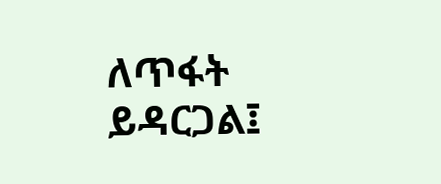ለጥፋት ይዳርጋል፤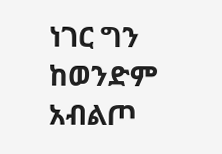ነገር ግን ከወንድም አብልጦ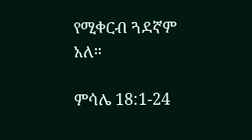የሚቀርብ ጓደኛም አለ።

ምሳሌ 18:1-24